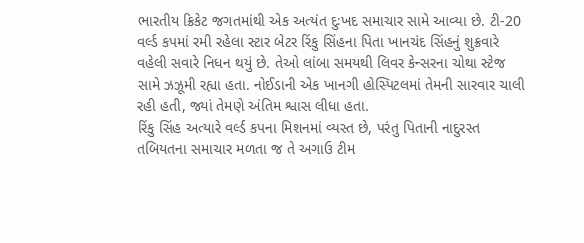ભારતીય ક્રિકેટ જગતમાંથી એક અત્યંત દુઃખદ સમાચાર સામે આવ્યા છે. ટી-20 વર્લ્ડ કપમાં રમી રહેલા સ્ટાર બેટર રિંકુ સિંહના પિતા ખાનચંદ સિંહનું શુક્રવારે વહેલી સવારે નિધન થયું છે. તેઓ લાંબા સમયથી લિવર કેન્સરના ચોથા સ્ટેજ સામે ઝઝૂમી રહ્યા હતા. નોઈડાની એક ખાનગી હોસ્પિટલમાં તેમની સારવાર ચાલી રહી હતી, જ્યાં તેમણે અંતિમ શ્વાસ લીધા હતા.
રિંકુ સિંહ અત્યારે વર્લ્ડ કપના મિશનમાં વ્યસ્ત છે, પરંતુ પિતાની નાદુરસ્ત તબિયતના સમાચાર મળતા જ તે અગાઉ ટીમ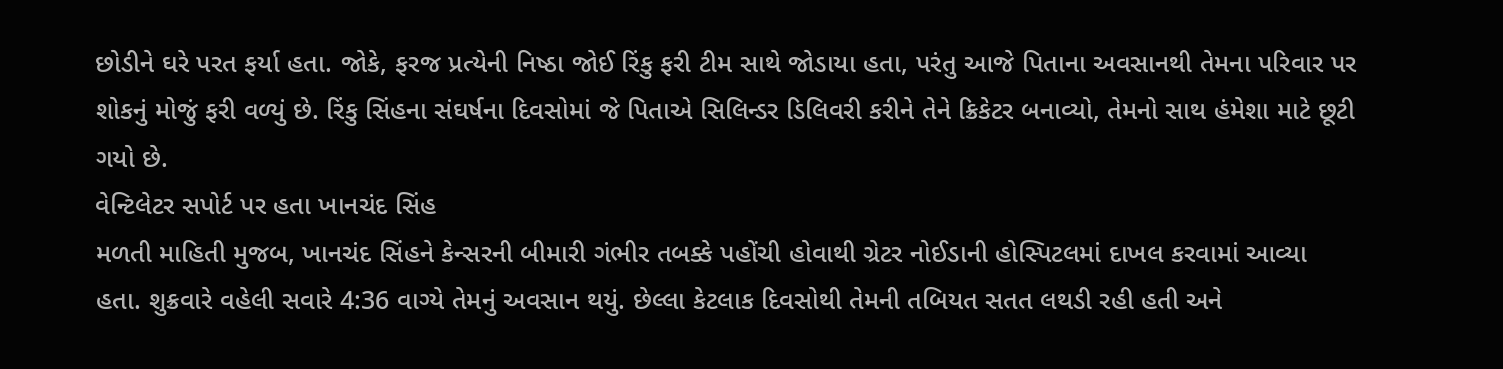છોડીને ઘરે પરત ફર્યા હતા. જોકે, ફરજ પ્રત્યેની નિષ્ઠા જોઈ રિંકુ ફરી ટીમ સાથે જોડાયા હતા, પરંતુ આજે પિતાના અવસાનથી તેમના પરિવાર પર શોકનું મોજું ફરી વળ્યું છે. રિંકુ સિંહના સંઘર્ષના દિવસોમાં જે પિતાએ સિલિન્ડર ડિલિવરી કરીને તેને ક્રિકેટર બનાવ્યો, તેમનો સાથ હંમેશા માટે છૂટી ગયો છે.
વેન્ટિલેટર સપોર્ટ પર હતા ખાનચંદ સિંહ
મળતી માહિતી મુજબ, ખાનચંદ સિંહને કેન્સરની બીમારી ગંભીર તબક્કે પહોંચી હોવાથી ગ્રેટર નોઈડાની હોસ્પિટલમાં દાખલ કરવામાં આવ્યા હતા. શુક્રવારે વહેલી સવારે 4:36 વાગ્યે તેમનું અવસાન થયું. છેલ્લા કેટલાક દિવસોથી તેમની તબિયત સતત લથડી રહી હતી અને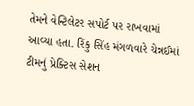તેમને વેન્ટિલેટર સપોર્ટ પર રાખવામાં આવ્યા હતા. રિંકુ સિંહ મંગળવારે ચેન્નઈમાં ટીમનું પ્રેક્ટિસ સેશન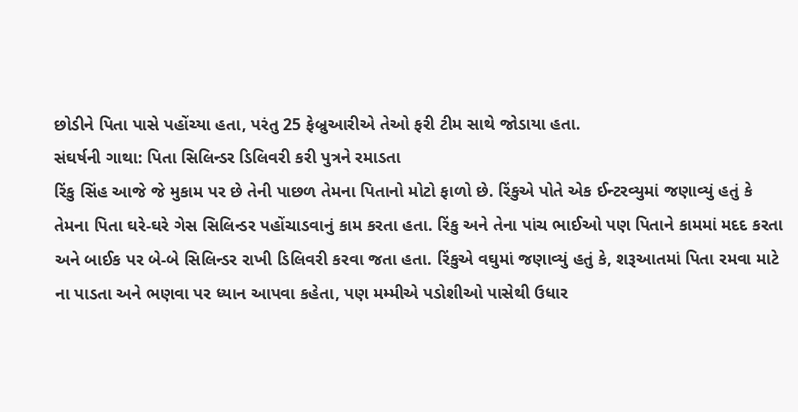છોડીને પિતા પાસે પહોંચ્યા હતા, પરંતુ 25 ફેબ્રુઆરીએ તેઓ ફરી ટીમ સાથે જોડાયા હતા.
સંઘર્ષની ગાથા: પિતા સિલિન્ડર ડિલિવરી કરી પુત્રને રમાડતા
રિંકુ સિંહ આજે જે મુકામ પર છે તેની પાછળ તેમના પિતાનો મોટો ફાળો છે. રિંકુએ પોતે એક ઈન્ટરવ્યુમાં જણાવ્યું હતું કે તેમના પિતા ઘરે-ઘરે ગેસ સિલિન્ડર પહોંચાડવાનું કામ કરતા હતા. રિંકુ અને તેના પાંચ ભાઈઓ પણ પિતાને કામમાં મદદ કરતા અને બાઈક પર બે-બે સિલિન્ડર રાખી ડિલિવરી કરવા જતા હતા. રિંકુએ વઘુમાં જણાવ્યું હતું કે, શરૂઆતમાં પિતા રમવા માટે ના પાડતા અને ભણવા પર ધ્યાન આપવા કહેતા, પણ મમ્મીએ પડોશીઓ પાસેથી ઉધાર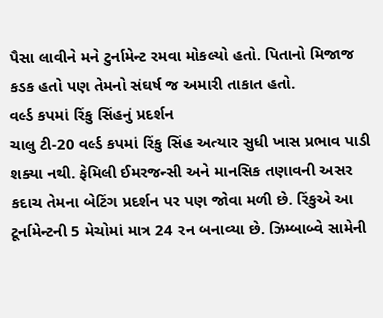પૈસા લાવીને મને ટુર્નામેન્ટ રમવા મોકલ્યો હતો. પિતાનો મિજાજ કડક હતો પણ તેમનો સંઘર્ષ જ અમારી તાકાત હતો.
વર્લ્ડ કપમાં રિંકુ સિંહનું પ્રદર્શન
ચાલુ ટી-20 વર્લ્ડ કપમાં રિંકુ સિંહ અત્યાર સુધી ખાસ પ્રભાવ પાડી શક્યા નથી. ફેમિલી ઈમરજન્સી અને માનસિક તણાવની અસર કદાચ તેમના બેટિંગ પ્રદર્શન પર પણ જોવા મળી છે. રિંકુએ આ ટૂર્નામેન્ટની 5 મેચોમાં માત્ર 24 રન બનાવ્યા છે. ઝિમ્બાબ્વે સામેની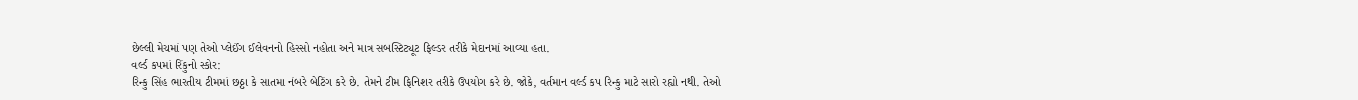છેલ્લી મેચમાં પણ તેઓ પ્લેઈંગ ઈલેવનનો હિસ્સો નહોતા અને માત્ર સબસ્ટિટ્યૂટ ફિલ્ડર તરીકે મેદાનમાં આવ્યા હતા.
વર્લ્ડ કપમાં રિંકુનો સ્કોર:
રિન્કુ સિંહ ભારતીય ટીમમાં છઠ્ઠા કે સાતમા નંબરે બેટિંગ કરે છે. તેમને ટીમ ફિનિશર તરીકે ઉપયોગ કરે છે. જોકે, વર્તમાન વર્લ્ડ કપ રિન્કુ માટે સારો રહ્યો નથી. તેઓ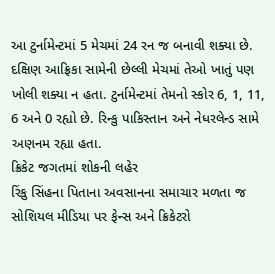આ ટુર્નામેન્ટમાં 5 મેચમાં 24 રન જ બનાવી શક્યા છે. દક્ષિણ આફ્રિકા સામેની છેલ્લી મેચમાં તેઓ ખાતું પણ ખોલી શક્યા ન હતા. ટુર્નામેન્ટમાં તેમનો સ્કોર 6, 1, 11, 6 અને 0 રહ્યો છે. રિન્કુ પાકિસ્તાન અને નેધરલેન્ડ સામે અણનમ રહ્યા હતા.
ક્રિકેટ જગતમાં શોકની લહેર
રિંકુ સિંહના પિતાના અવસાનના સમાચાર મળતા જ સોશિયલ મીડિયા પર ફેન્સ અને ક્રિકેટરો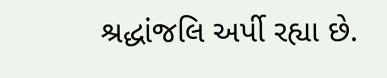શ્રદ્ધાંજલિ અર્પી રહ્યા છે.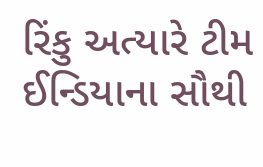રિંકુ અત્યારે ટીમ ઈન્ડિયાના સૌથી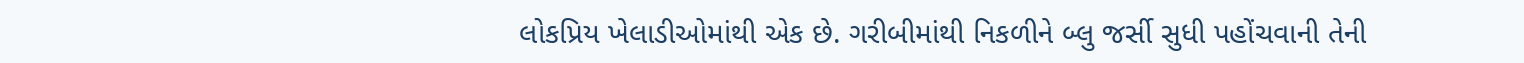લોકપ્રિય ખેલાડીઓમાંથી એક છે. ગરીબીમાંથી નિકળીને બ્લુ જર્સી સુધી પહોંચવાની તેની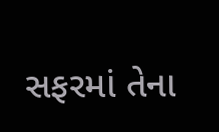સફરમાં તેના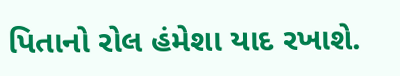પિતાનો રોલ હંમેશા યાદ રખાશે.